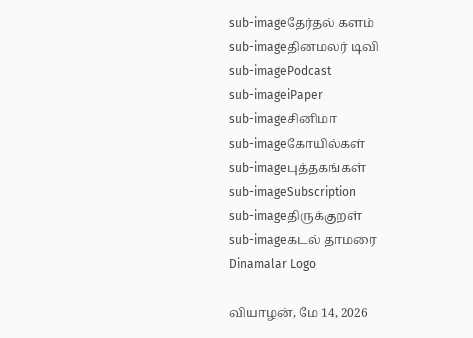sub-imageதேர்தல் களம்
sub-imageதினமலர் டிவி
sub-imagePodcast
sub-imageiPaper
sub-imageசினிமா
sub-imageகோயில்கள்
sub-imageபுத்தகங்கள்
sub-imageSubscription
sub-imageதிருக்குறள்
sub-imageகடல் தாமரை
Dinamalar Logo

வியாழன், மே 14, 2026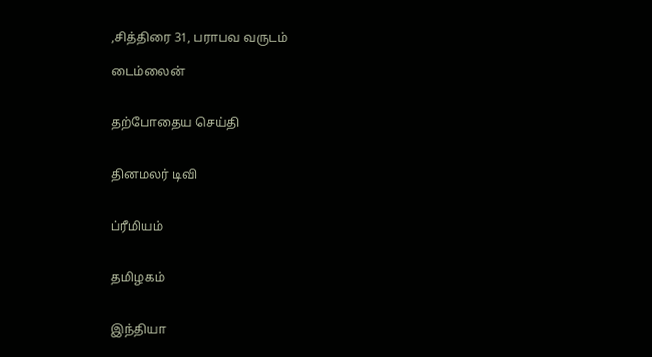,சித்திரை 31, பராபவ வருடம்

டைம்லைன்


தற்போதைய செய்தி


தினமலர் டிவி


ப்ரீமியம்


தமிழகம்


இந்தியா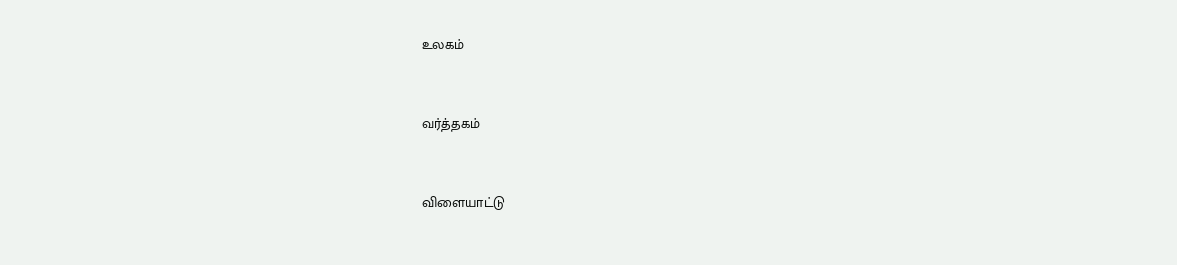உலகம்


வர்த்தகம்


விளையாட்டு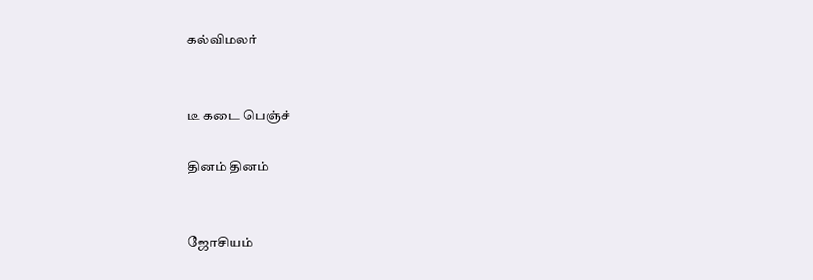கல்விமலர்


டீ கடை பெஞ்ச்

தினம் தினம்


ஜோசியம்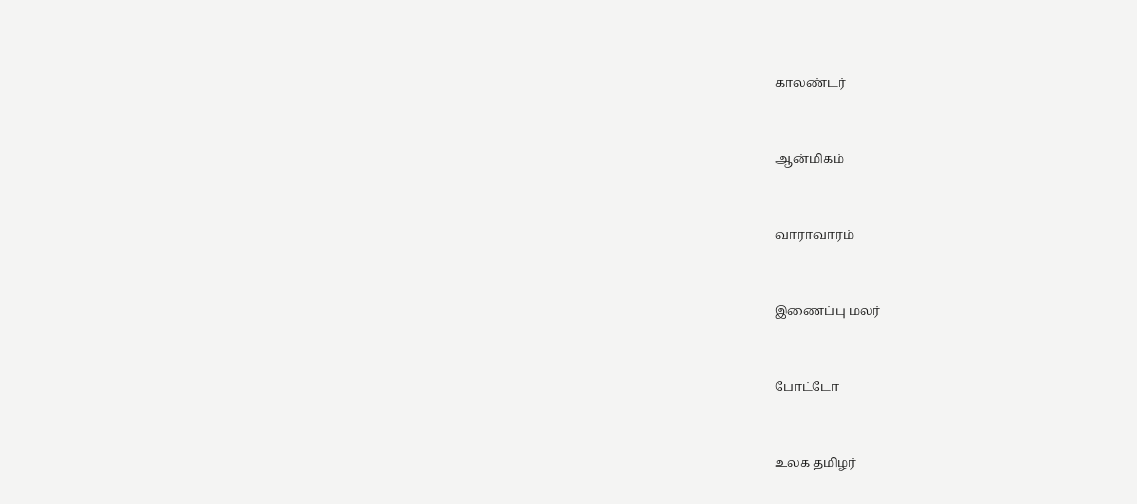காலண்டர்


ஆன்மிகம்


வாராவாரம்


இணைப்பு மலர்


போட்டோ


உலக தமிழர்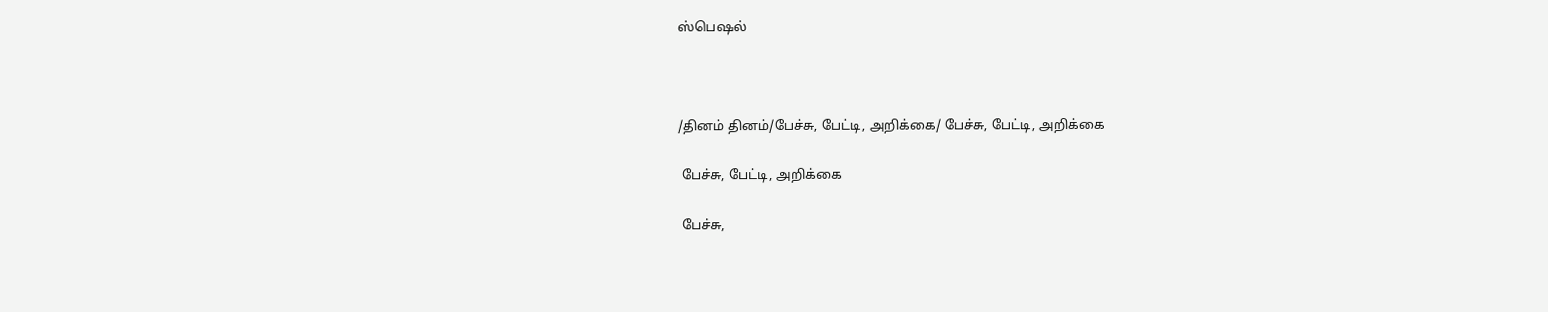ஸ்பெஷல்



/தினம் தினம்/பேச்சு, பேட்டி, அறிக்கை/ பேச்சு, பேட்டி, அறிக்கை

 பேச்சு, பேட்டி, அறிக்கை

 பேச்சு,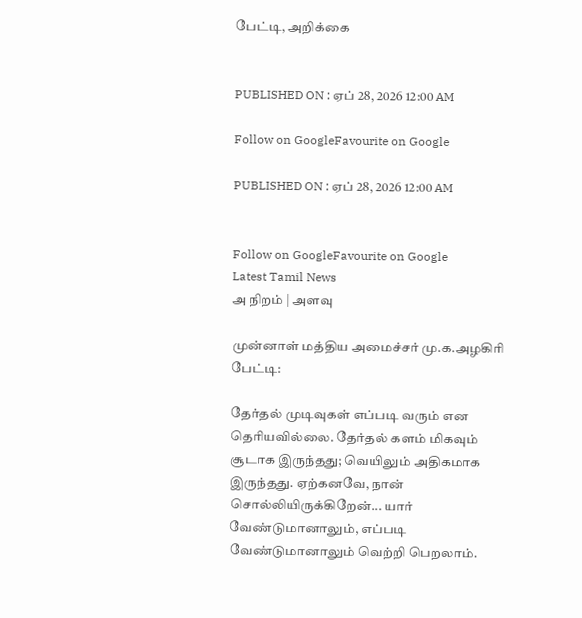பேட்டி, அறிக்கை


PUBLISHED ON : ஏப் 28, 2026 12:00 AM

Follow on GoogleFavourite on Google

PUBLISHED ON : ஏப் 28, 2026 12:00 AM


Follow on GoogleFavourite on Google
Latest Tamil News
அ நிறம் | அளவு

முன்னாள் மத்திய அமைச்சர் மு.க.அழகிரி பேட்டி:

தேர்தல் முடிவுகள் எப்படி வரும் என தெரியவில்லை. தேர்தல் களம் மிகவும் சூடாக இருந்தது; வெயிலும் அதிகமாக இருந்தது. ஏற்கனவே, நான் சொல்லியிருக்கிறேன்... யார் வேண்டுமானாலும், எப்படி வேண்டுமானாலும் வெற்றி பெறலாம்.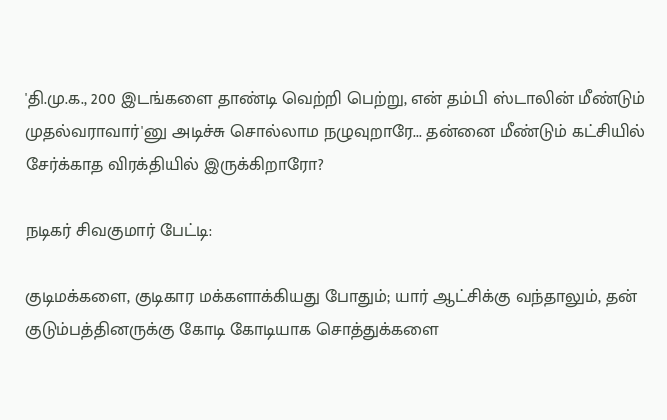'தி.மு.க., 200 இடங்களை தாண்டி வெற்றி பெற்று, என் தம்பி ஸ்டாலின் மீண்டும் முதல்வராவார்'னு அடிச்சு சொல்லாம நழுவுறாரே... தன்னை மீண்டும் கட்சியில் சேர்க்காத விரக்தியில் இருக்கிறாரோ?

நடிகர் சிவகுமார் பேட்டி:

குடிமக்களை, குடிகார மக்களாக்கியது போதும்; யார் ஆட்சிக்கு வந்தாலும், தன் குடும்பத்தினருக்கு கோடி கோடியாக சொத்துக்களை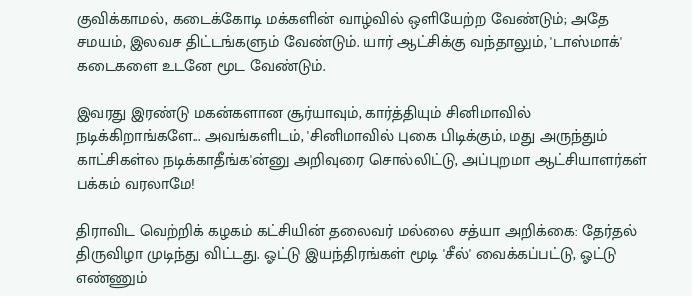குவிக்காமல், கடைக்கோடி மக்களின் வாழ்வில் ஒளியேற்ற வேண்டும்; அதே சமயம், இலவச திட்டங்களும் வேண்டும். யார் ஆட்சிக்கு வந்தாலும், 'டாஸ்மாக்' கடைகளை உடனே மூட வேண்டும்.

இவரது இரண்டு மகன்களான சூர்யாவும், கார்த்தியும் சினிமாவில் நடிக்கிறாங்களே... அவங்களிடம், 'சினிமாவில் புகை பிடிக்கும், மது அருந்தும் காட்சிகள்ல நடிக்காதீங்க'ன்னு அறிவுரை சொல்லிட்டு, அப்புறமா ஆட்சியாளர்கள் பக்கம் வரலாமே!

திராவிட வெற்றிக் கழகம் கட்சியின் தலைவர் மல்லை சத்யா அறிக்கை: தேர்தல் திருவிழா முடிந்து விட்டது. ஓட்டு இயந்திரங்கள் மூடி 'சீல்' வைக்கப்பட்டு, ஓட்டு எண்ணும்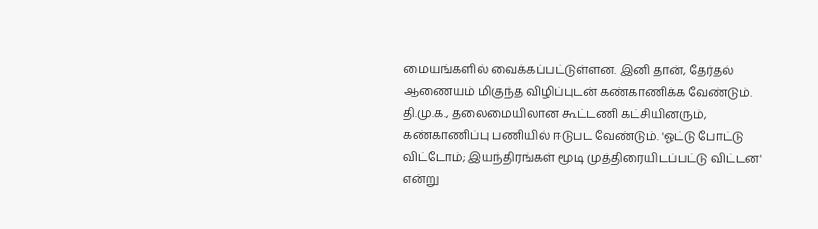மையங்களில் வைக்கப்பட்டுள்ளன. இனி தான், தேர்தல் ஆணையம் மிகுந்த விழிப்புடன் கண்காணிக்க வேண்டும். தி.மு.க., தலைமையிலான கூட்டணி கட்சியினரும், கண்காணிப்பு பணியில் ஈடுபட வேண்டும். 'ஓட்டு போட்டு விட்டோம்; இயந்திரங்கள் மூடி முத்திரையிடப்பட்டு விட்டன' என்று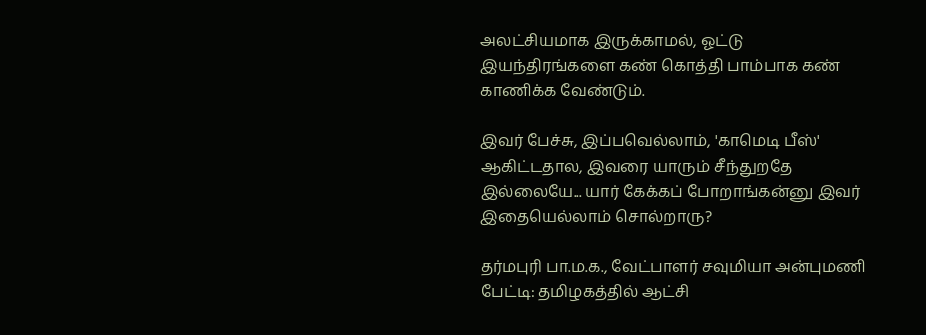அலட்சியமாக இருக்காமல், ஓட்டு இயந்திரங்களை கண் கொத்தி பாம்பாக கண் காணிக்க வேண்டும்.

இவர் பேச்சு, இப்பவெல்லாம், 'காமெடி பீஸ்' ஆகிட்டதால, இவரை யாரும் சீந்துறதே இல்லையே... யார் கேக்கப் போறாங்கன்னு இவர் இதையெல்லாம் சொல்றாரு?

தர்மபுரி பா.ம.க., வேட்பாளர் சவுமியா அன்புமணி பேட்டி: தமிழகத்தில் ஆட்சி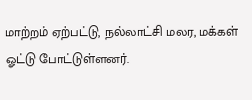மாற்றம் ஏற்பட்டு, நல்லாட்சி மலர, மக்கள் ஓட்டு போட்டுள்ளனர்.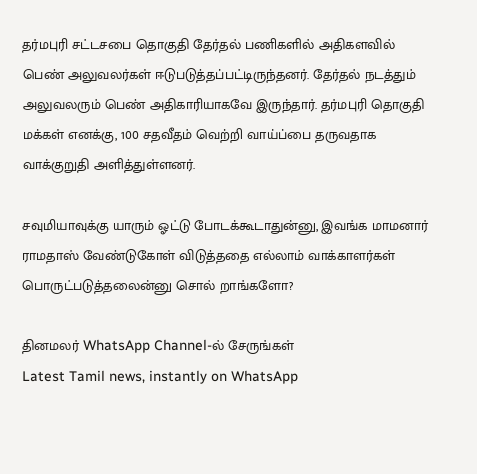தர்மபுரி சட்டசபை தொகுதி தேர்தல் பணிகளில் அதிகளவில் பெண் அலுவலர்கள் ஈடுபடுத்தப்பட்டிருந்தனர். தேர்தல் நடத்தும் அலுவலரும் பெண் அதிகாரியாகவே இருந்தார். தர்மபுரி தொகுதி மக்கள் எனக்கு, 100 சதவீதம் வெற்றி வாய்ப்பை தருவதாக வாக்குறுதி அளித்துள்ளனர்.

சவுமியாவுக்கு யாரும் ஓட்டு போடக்கூடாதுன்னு, இவங்க மாமனார் ராமதாஸ் வேண்டுகோள் விடுத்ததை எல்லாம் வாக்காளர்கள் பொருட்படுத்தலைன்னு சொல் றாங்களோ?

தினமலர் WhatsApp Channel-ல் சேருங்கள்
Latest Tamil news, instantly on WhatsApp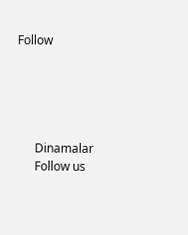Follow





      Dinamalar
      Follow us